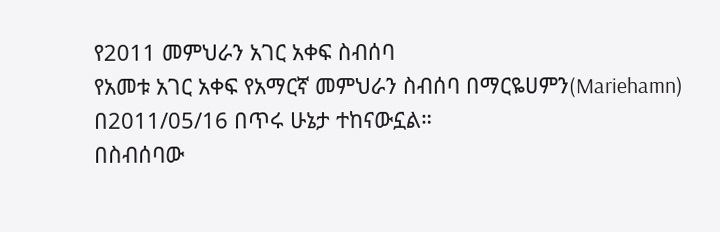የ2011 መምህራን አገር አቀፍ ስብሰባ
የአመቱ አገር አቀፍ የአማርኛ መምህራን ስብሰባ በማርዬሀምን(Mariehamn) በ2011/05/16 በጥሩ ሁኔታ ተከናውኗል።
በስብሰባው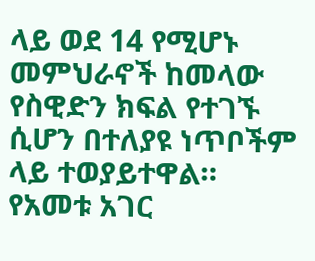ላይ ወደ 14 የሚሆኑ መምህራኖች ከመላው የስዊድን ክፍል የተገኙ ሲሆን በተለያዩ ነጥቦችም ላይ ተወያይተዋል።
የአመቱ አገር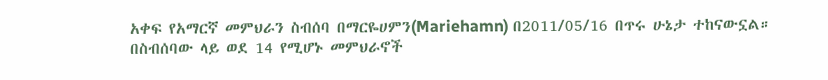አቀፍ የአማርኛ መምህራን ስብሰባ በማርዬሀምን(Mariehamn) በ2011/05/16 በጥሩ ሁኔታ ተከናውኗል።
በስብሰባው ላይ ወደ 14 የሚሆኑ መምህራኖች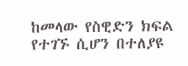ከመላው የስዊድን ክፍል የተገኙ ሲሆን በተለያዩ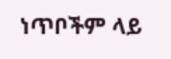ነጥቦችም ላይ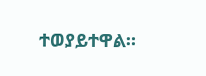ተወያይተዋል።